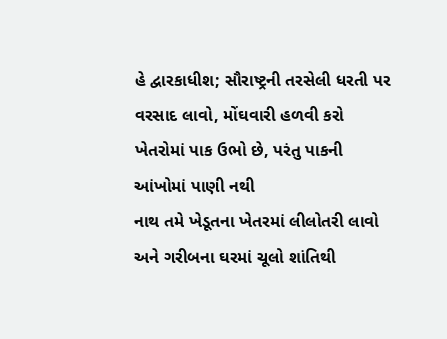હે દ્વારકાધીશ; સૌરાષ્ટ્રની તરસેલી ધરતી પર વરસાદ લાવો, મોંઘવારી હળવી કરો
ખેતરોમાં પાક ઉભો છે, પરંતુ પાકની આંખોમાં પાણી નથી
નાથ તમે ખેડૂતના ખેતરમાં લીલોતરી લાવો અને ગરીબના ઘરમાં ચૂલો શાંતિથી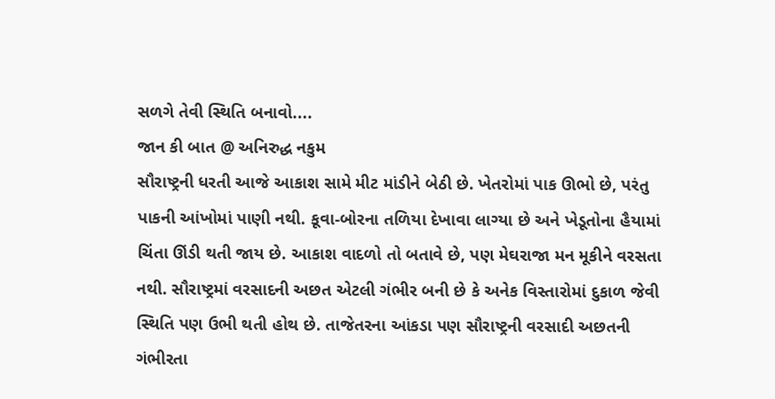સળગે તેવી સ્થિતિ બનાવો....
જાન કી બાત @ અનિરુદ્ધ નકુમ
સૌરાષ્ટ્રની ધરતી આજે આકાશ સામે મીટ માંડીને બેઠી છે. ખેતરોમાં પાક ઊભો છે, પરંતુ પાકની આંખોમાં પાણી નથી. કૂવા-બોરના તળિયા દેખાવા લાગ્યા છે અને ખેડૂતોના હૈયામાં ચિંતા ઊંડી થતી જાય છે. આકાશ વાદળો તો બતાવે છે, પણ મેઘરાજા મન મૂકીને વરસતા નથી. સૌરાષ્ટ્રમાં વરસાદની અછત એટલી ગંભીર બની છે કે અનેક વિસ્તારોમાં દુકાળ જેવી સ્થિતિ પણ ઉભી થતી હોથ છે. તાજેતરના આંકડા પણ સૌરાષ્ટ્રની વરસાદી અછતની ગંભીરતા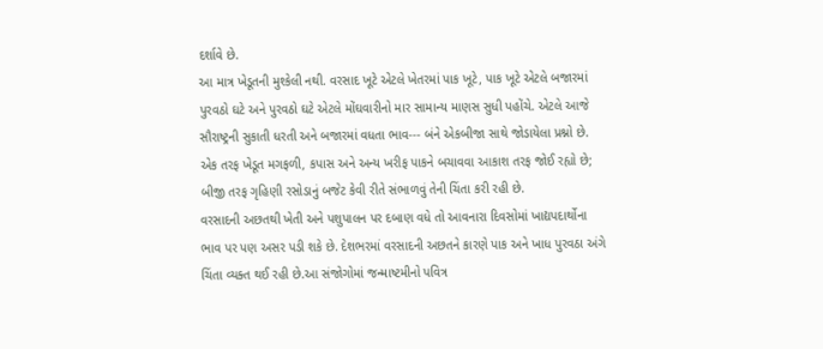દર્શાવે છે.
આ માત્ર ખેડૂતની મુશ્કેલી નથી. વરસાદ ખૂટે એટલે ખેતરમાં પાક ખૂટે, પાક ખૂટે એટલે બજારમાં પુરવઠો ઘટે અને પુરવઠો ઘટે એટલે મોંઘવારીનો માર સામાન્ય માણસ સુધી પહોંચે. એટલે આજે સૌરાષ્ટ્રની સુકાતી ધરતી અને બજારમાં વધતા ભાવ--- બંને એકબીજા સાથે જોડાયેલા પ્રશ્નો છે.
એક તરફ ખેડૂત મગફળી, કપાસ અને અન્ય ખરીફ પાકને બચાવવા આકાશ તરફ જોઈ રહ્યો છે; બીજી તરફ ગૃહિણી રસોડાનું બજેટ કેવી રીતે સંભાળવું તેની ચિંતા કરી રહી છે.
વરસાદની અછતથી ખેતી અને પશુપાલન પર દબાણ વધે તો આવનારા દિવસોમાં ખાદ્યપદાર્થોના ભાવ પર પણ અસર પડી શકે છે. દેશભરમાં વરસાદની અછતને કારણે પાક અને ખાધ પુરવઠા અંગે ચિંતા વ્યક્ત થઈ રહી છે.આ સંજોગોમાં જન્માષ્ટમીનો પવિત્ર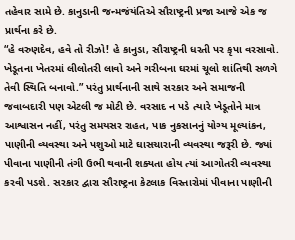તહેવાર સામે છે. કાનુડાની જન્મજંયંતિએ સૌરાષ્ટ્રની પ્રજા આજે એક જ પ્રાર્થના કરે છે.
“હે વરુણદેવ, હવે તો રીઝો! હે કાનુડા, સૌરાષ્ટ્રની ધરતી પર કૃપા વરસાવો. ખેડૂતના ખેતરમાં લીલોતરી લાવો અને ગરીબના ઘરમાં ચૂલો શાંતિથી સળગે તેવી સ્થિતિ બનાવો.” પરંતુ પ્રાર્થનાની સાથે સરકાર અને સમાજની જવાબદારી પણ એટલી જ મોટી છે. વરસાદ ન પડે ત્યારે ખેડૂતોને માત્ર આશ્વાસન નહીં, પરંતુ સમયસર રાહત, પાક નુકસાનનું યોગ્ય મૂલ્યાંકન,
પાણીની વ્યવસ્થા અને પશુઓ માટે ઘાસચારાની વ્યવસ્થા જરૂરી છે. જ્યાં પીવાના પાણીની તંગી ઉભી થવાની શક્યતા હોય ત્યાં આગોતરી વ્યવસ્થા કરવી પડશે. સરકાર દ્વારા સૌરાષ્ટ્રના કેટલાક વિસ્તારોમાં પીવાના પાણીની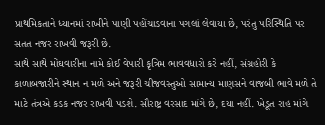પ્રાથમિકતાને ધ્યાનમાં રાખીને પાણી પહોંચાડવાના પગલાં લેવાયા છે, પરંતુ પરિસ્થિતિ પર સતત નજર રાખવી જરૂરી છે.
સાથે સાથે મોંઘવારીના નામે કોઈ વેપારી કૃત્રિમ ભાવવધારો કરે નહીં, સંગ્રહોરી કે કાળાબજારીને સ્થાન ન મળે અને જરૂરી ચીજવસ્તુઓ સામાન્ય માણસને વાજબી ભાવે મળે તે માટે તંત્રએ કડક નજર રાખવી પડશે. સૌરાષ્ટ્ર વરસાદ માંગે છે, દયા નહીં. ખેડૂત રાહ માંગે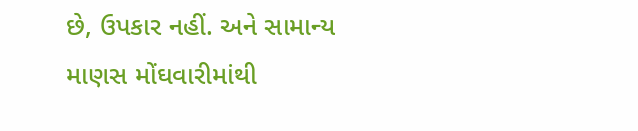છે, ઉપકાર નહીં. અને સામાન્ય માણસ મોંઘવારીમાંથી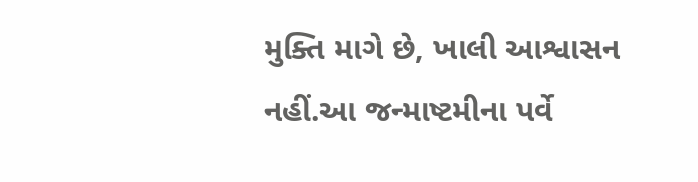મુક્તિ માગે છે, ખાલી આશ્વાસન નહીં.આ જન્માષ્ટમીના પર્વે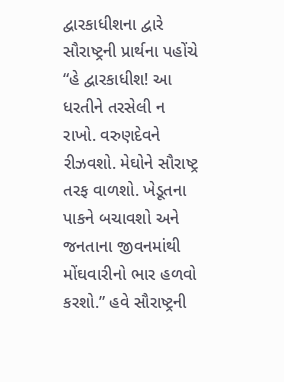દ્વારકાધીશના દ્વારે સૌરાષ્ટ્રની પ્રાર્થના પહોંચે
“હે દ્વારકાધીશ! આ ધરતીને તરસેલી ન રાખો. વરુણદેવને રીઝવશો. મેઘોને સૌરાષ્ટ્ર તરફ વાળશો. ખેડૂતના પાકને બચાવશો અને જનતાના જીવનમાંથી મોંઘવારીનો ભાર હળવો કરશો.” હવે સૌરાષ્ટ્રની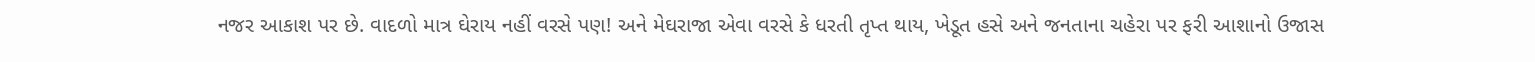નજર આકાશ પર છે. વાદળો માત્ર ઘેરાય નહીં વરસે પણ! અને મેઘરાજા એવા વરસે કે ધરતી તૃપ્ત થાય, ખેડૂત હસે અને જનતાના ચહેરા પર ફરી આશાનો ઉજાસ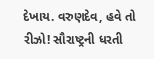દેખાય. વરુણદેવ, હવે તો રીઝો! સૌરાષ્ટ્રની ધરતી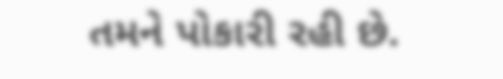તમને પોકારી રહી છે.